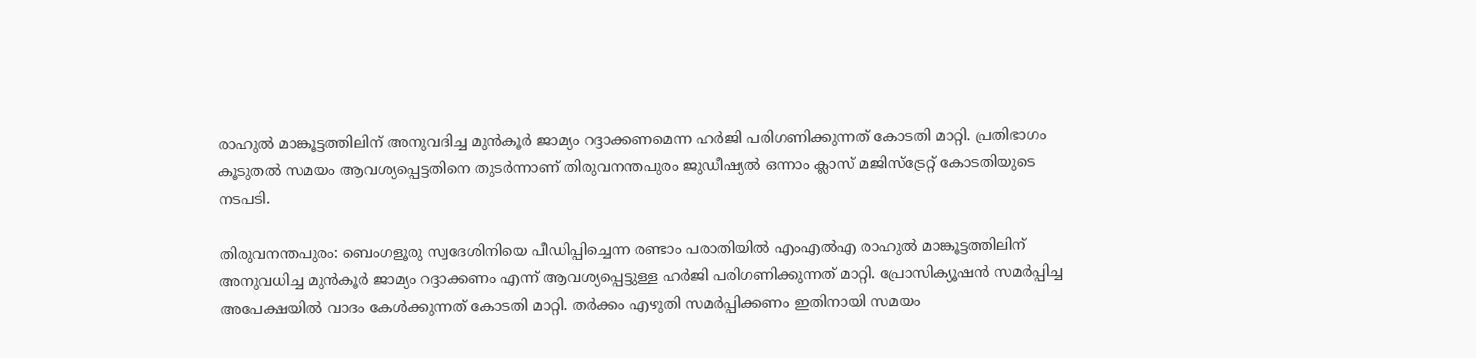രാഹുൽ മാങ്കൂട്ടത്തിലിന് അനുവദിച്ച മുൻകൂർ ജാമ്യം റദ്ദാക്കണമെന്ന ഹർജി പരിഗണിക്കുന്നത് കോടതി മാറ്റി. പ്രതിഭാഗം കൂടുതൽ സമയം ആവശ്യപ്പെട്ടതിനെ തുടർന്നാണ് തിരുവനന്തപുരം ജുഡീഷ്യൽ ഒന്നാം ക്ലാസ് മജിസ്ട്രേറ്റ് കോടതിയുടെ നടപടി.

തിരുവനന്തപുരം: ബെംഗളൂരു സ്വദേശിനിയെ പീഡിപ്പിച്ചെന്ന രണ്ടാം പരാതിയില്‍ എംഎൽഎ രാഹുൽ മാങ്കൂട്ടത്തിലിന് അനുവധിച്ച മുൻകൂർ ജാമ്യം റദ്ദാക്കണം എന്ന് ആവശ്യപ്പെട്ടുള്ള ഹർജി പരിഗണിക്കുന്നത് മാറ്റി. പ്രോസിക്യൂഷൻ സമർപ്പിച്ച അപേക്ഷയിൽ വാദം കേൾക്കുന്നത് കോടതി മാറ്റി. തർക്കം എഴുതി സമർപ്പിക്കണം ഇതിനായി സമയം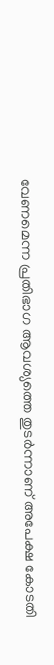വേണമെന്ന പ്രതിഭാഗ ആവശ്യത്തെ തുടർന്നാണ് അപേക്ഷ കോടതി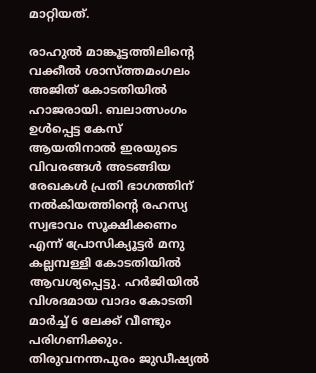മാറ്റിയത്.

രാഹുൽ മാങ്കൂട്ടത്തിലിന്റെ വക്കീൽ ശാസ്ത്തമംഗലം അജിത് കോടതിയില്‍ ഹാജരായി. ബലാത്സംഗം ഉൾപ്പെട്ട കേസ് ആയതിനാൽ ഇരയുടെ വിവരങ്ങൾ അടങ്ങിയ രേഖകൾ പ്രതി ഭാഗത്തിന് നൽകിയത്തിന്റെ രഹസ്യ സ്വഭാവം സൂക്ഷിക്കണം എന്ന് പ്രോസിക്യൂട്ടർ മനു കല്ലമ്പള്ളി കോടതിയിൽ ആവശ്യപ്പെട്ടു. ഹർജിയിൽ വിശദമായ വാദം കോടതി മാർച്ച് 6 ലേക്ക് വീണ്ടും പരിഗണിക്കും. തിരുവനന്തപുരം ജുഡീഷ്യൽ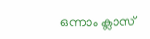ഒന്നാം ക്ലാസ്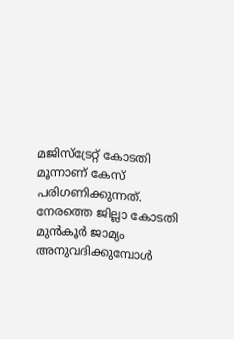മജിസ്ട്രേറ്റ് കോടതി മൂന്നാണ് കേസ് പരിഗണിക്കുന്നത്. നേരത്തെ ജില്ലാ കോടതി മുൻകൂർ ജാമ്യം അനുവദിക്കുമ്പോൾ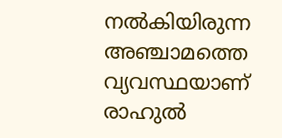നൽകിയിരുന്ന അഞ്ചാമത്തെ വ്യവസ്ഥയാണ് രാഹുൽ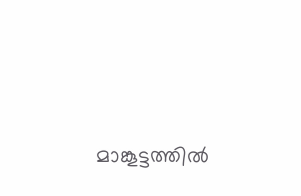മാങ്കൂട്ടത്തിൽ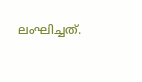ലംഘിച്ചത്.